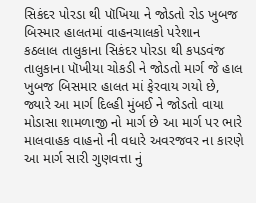સિકંદર પોરડા થી પૉખિયા ને જોડતો રોડ ખુબજ બિસ્માર હાલતમાં વાહનચાલકો પરેશાન
કઠલાલ તાલુકાના સિકંદર પોરડા થી કપડવંજ તાલુકાના પૉખીયા ચોકડી ને જોડતો માર્ગ જે હાલ ખુબજ બિસમાર હાલત માં ફેરવાય ગયો છે, જ્યારે આ માર્ગ દિલ્હી મુંબઈ ને જોડતો વાયા મોડાસા શામળાજી નો માર્ગ છે આ માર્ગ પર ભારે માલવાહક વાહનો ની વધારે અવરજવર ના કારણે આ માર્ગ સારી ગુણવત્તા નું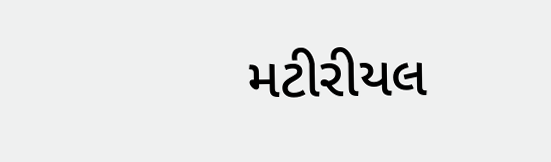મટીરીયલ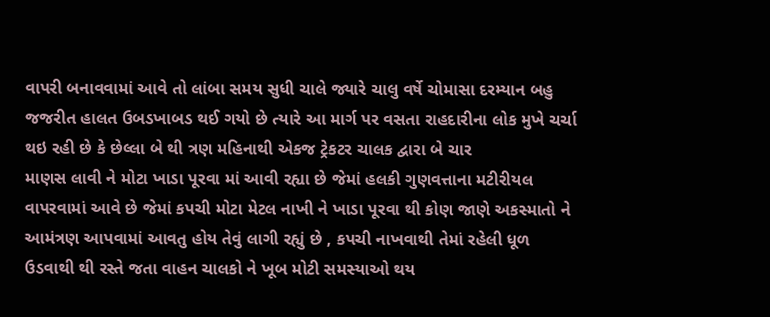વાપરી બનાવવામાં આવે તો લાંબા સમય સુધી ચાલે જ્યારે ચાલુ વર્ષે ચોમાસા દરમ્યાન બહુ જજરીત હાલત ઉબડખાબડ થઈ ગયો છે ત્યારે આ માર્ગ પર વસતા રાહદારીના લોક મુખે ચર્ચા થઇ રહી છે કે છેલ્લા બે થી ત્રણ મહિનાથી એકજ ટ્રેકટર ચાલક દ્વારા બે ચાર
માણસ લાવી ને મોટા ખાડા પૂરવા માં આવી રહ્યા છે જેમાં હલકી ગુણવત્તાના મટીરીયલ વાપરવામાં આવે છે જેમાં કપચી મોટા મેટલ નાખી ને ખાડા પૂરવા થી કોણ જાણે અકસ્માતો ને આમંત્રણ આપવામાં આવતુ હોય તેવું લાગી રહ્યું છે , કપચી નાખવાથી તેમાં રહેલી ધૂળ ઉડવાથી થી રસ્તે જતા વાહન ચાલકો ને ખૂબ મોટી સમસ્યાઓ થય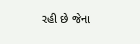રહી છે જેના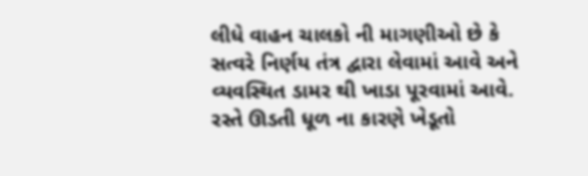લીધે વાહન ચાલકો ની માગણીઓ છે કે સત્વરે નિર્ણય તંત્ર દ્વારા લેવામાં આવે અને વ્યવસ્થિત ડામર થી ખાડા પૂરવામાં આવે.
રસ્તે ઊડતી ધૂળ ના કારણે ખેડૂતો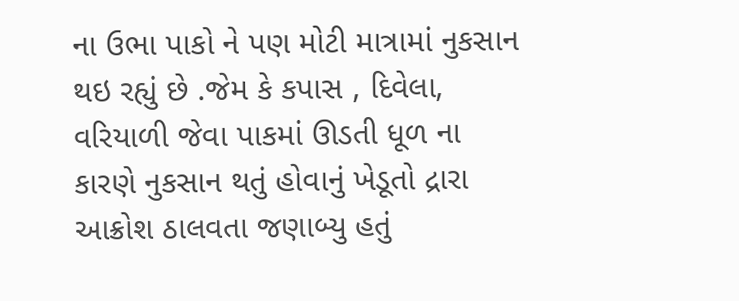ના ઉભા પાકો ને પણ મોટી માત્રામાં નુકસાન થઇ રહ્યું છે .જેમ કે કપાસ , દિવેલા, વરિયાળી જેવા પાકમાં ઊડતી ધૂળ ના કારણે નુકસાન થતું હોવાનું ખેડૂતો દ્રારા આક્રોશ ઠાલવતા જણાબ્યુ હતું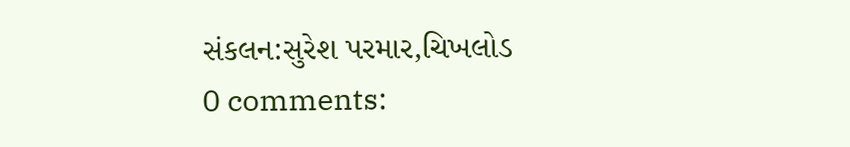સંકલન:સુરેશ પરમાર,ચિખલોડ
0 comments: